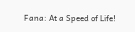Fana: At a Speed of Life!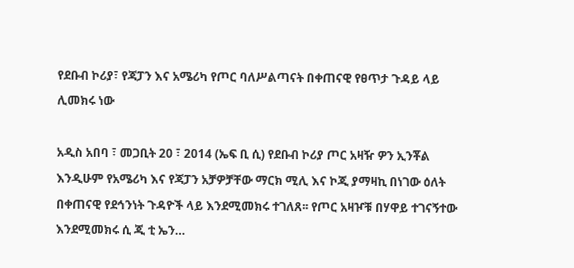የደቡብ ኮሪያ፣ የጃፓን እና አሜሪካ የጦር ባለሥልጣናት በቀጠናዊ የፀጥታ ጉዳይ ላይ ሊመክሩ ነው

አዲስ አበባ ፣ መጋቢት 20 ፣ 2014 (ኤፍ ቢ ሲ) የደቡብ ኮሪያ ጦር አዛዥ ዎን ኢንቾል እንዲሁም የአሜሪካ እና የጃፓን አቻዎቻቸው ማርክ ሚሊ እና ኮጂ ያማዛኪ በነገው ዕለት በቀጠናዊ የደኅንነት ጉዳዮች ላይ እንደሚመክሩ ተገለጸ፡፡ የጦር አዛዦቹ በሃዋይ ተገናኝተው እንደሚመክሩ ሲ ጂ ቲ ኤን…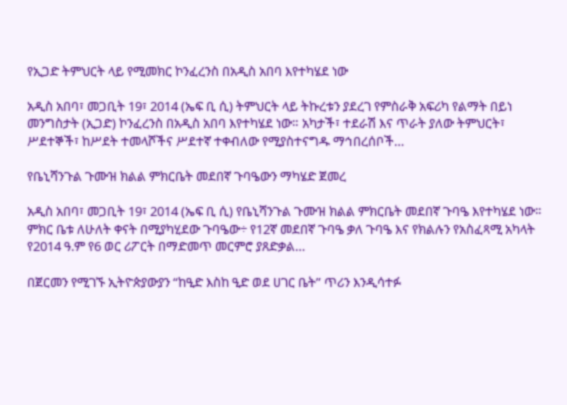የኢጋድ ትምህርት ላይ የሚመክር ኮንፈረንስ በአዲስ አበባ እየተካሄደ ነው

አዲስ አበባ፣ መጋቢት 19፣ 2014 (ኤፍ ቢ ሲ) ትምህርት ላይ ትኩረቱን ያደረገ የምስራቅ አፍሪካ የልማት በይነ መንግስታት (ኢጋድ) ኮንፈረንስ በአዲስ አበባ እየተካሄደ ነው። አካታች፣ ተደራሽ እና ጥራት ያለው ትምህርት፣ ሥደተኞች፣ ከሥደት ተመላሾችና ሥደተኛ ተቀብለው የሚያስተናግዱ ማኅበረሰቦች…

የቤኒሻንጉል ጉሙዝ ክልል ምክርቤት መደበኛ ጉባዔውን ማካሄድ ጀመረ

አዲስ አበባ፣ መጋቢት 19፣ 2014 (ኤፍ ቢ ሲ) የቤኒሻንጉል ጉሙዝ ክልል ምክርቤት መደበኛ ጉባዔ እየተካሄደ ነው፡፡ ምክር ቤቱ ለሁለት ቀናት በሚያካሂደው ጉባዔው÷ የ12ኛ መደበኛ ጉባዔ ቃለ ጉባዔ እና የክልሉን የአስፈጻሚ አካላት የ2014 ዓ.ም የ6 ወር ሪፖርት በማድመጥ መርምሮ ያጸድቃል…

በጀርመን የሚገኙ ኢትዮጵያውያን “ከዒድ እስከ ዒድ ወደ ሀገር ቤት” ጥሪን እንዲሳተፉ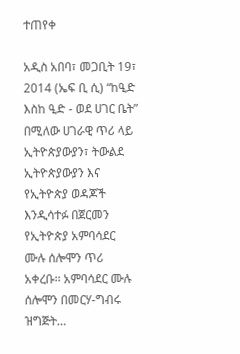ተጠየቀ

አዲስ አበባ፣ መጋቢት 19፣ 2014 (ኤፍ ቢ ሲ) “ከዒድ እስከ ዒድ - ወደ ሀገር ቤት” በሚለው ሀገራዊ ጥሪ ላይ ኢትዮጵያውያን፣ ትውልደ ኢትዮጵያውያን እና የኢትዮጵያ ወዳጆች እንዲሳተፉ በጀርመን የኢትዮጵያ አምባሳደር ሙሉ ሰሎሞን ጥሪ አቀረቡ፡፡ አምባሳደር ሙሉ ሰሎሞን በመርሃ-ግብሩ ዝግጅት…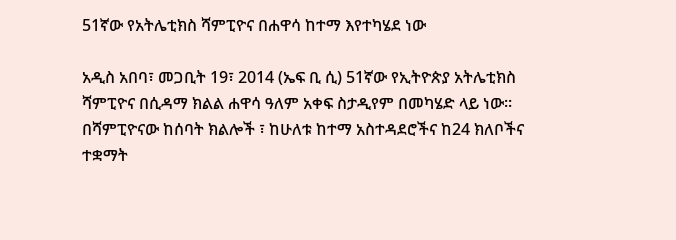51ኛው የአትሌቲክስ ሻምፒዮና በሐዋሳ ከተማ እየተካሄደ ነው

አዲስ አበባ፣ መጋቢት 19፣ 2014 (ኤፍ ቢ ሲ) 51ኛው የኢትዮጵያ አትሌቲክስ ሻምፒዮና በሲዳማ ክልል ሐዋሳ ዓለም አቀፍ ስታዲየም በመካሄድ ላይ ነው፡፡ በሻምፒዮናው ከሰባት ክልሎች ፣ ከሁለቱ ከተማ አስተዳደሮችና ከ24 ክለቦችና ተቋማት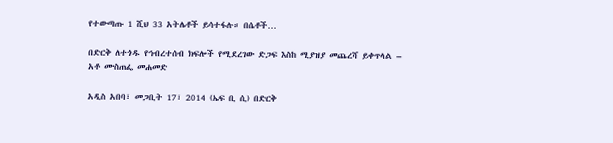የተውጣጡ 1 ሺህ 33 አትሌቶች ይሳተፋሉ። በሴቶች…

በድርቅ ለተጎዱ የኅብረተሰብ ክፍሎች የሚደረገው ድጋፍ እስከ ሚያዝያ መጨረሻ ይቀጥላል – አቶ ሙስጠፌ መሐመድ

አዲስ አበባ፣ መጋቢት 17፣ 2014 (ኤፍ ቢ ሲ) በድርቅ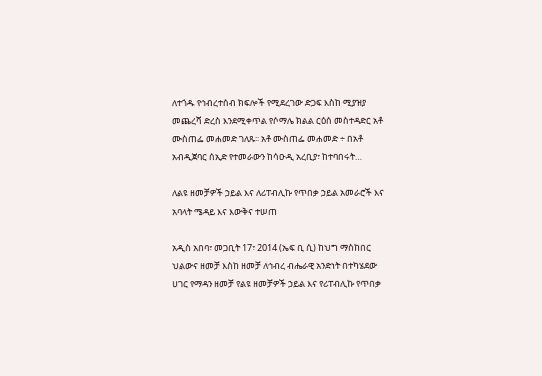ለተጎዱ የኅብረተሰብ ክፍሎች የሚደረገው ድጋፍ እስከ ሚያዝያ መጨረሻ ድረስ እንደሚቀጥል የሶማሌ ክልል ርዕሰ መስተዳድር አቶ ሙስጠፌ መሐመድ ገለጹ፡፡ አቶ ሙስጠፌ መሐመድ ÷ በአቶ አብዲጀባር ሰኢድ የተመራውን ከሳዑዲ አረቢያ፣ ከተባበሩት…

ለልዩ ዘመቻዎች ኃይል እና ለሪፐብሊኩ የጥበቃ ኃይል አመራሮች እና አባላት ሜዳይ እና እውቅና ተሠጠ

አዲስ አበባ፣ መጋቢት 17፣ 2014 (ኤፍ ቢ ሲ) ከህግ ማስከበር ህልውና ዘመቻ እስከ ዘመቻ ለኅብረ ብሔራዊ አንድነት በተካሄደው ሀገር የማዳን ዘመቻ የልዩ ዘመቻዎች ኃይል እና የሪፐብሊኩ የጥበቃ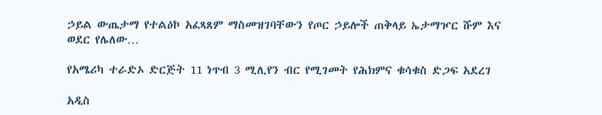ኃይል ውጤታማ የተልዕኮ አፈጻጸም ማስመዝገባቸውን የጦር ኃይሎች ጠቅላይ ኤታማዦር ሹም እና ወደር የሌለው…

የአሜሪካ ተራድኦ ድርጅት 11 ነጥብ 3 ሚሊየን ብር የሚገመት የሕክምና ቁሳቁስ ድጋፍ አደረገ

አዲስ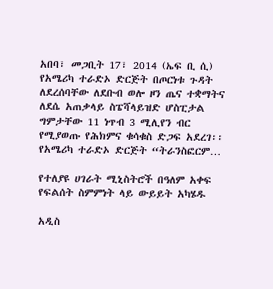አበባ፣ መጋቢት 17፣ 2014 (ኤፍ ቢ ሲ) የአሜሪካ ተራድኦ ድርጅት በጦርነቱ ጉዳት ለደረሰባቸው ለደቡብ ወሎ ዞን ጤና ተቋማትና ለደሴ አጠቃላይ ስፔሻላይዝድ ሆስፒታል ግምታቸው 11 ነጥብ 3 ሚሊየን ብር የሚያወጡ የሕክምና ቁሳቁስ ድጋፍ አደረገ፡፡ የአሜሪካ ተራድኦ ድርጅት “ትራንስፎርም…

የተለያዩ ሀገራት ሚኒስትሮች በዓለም አቀፍ የፍልሰት ስምምነት ላይ ውይይት አካሄዱ

አዲስ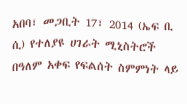አበባ፣ መጋቢት 17፣ 2014 (ኤፍ ቢ ሲ) የተለያዩ ሀገራት ሚኒስትሮች በዓለም አቀፍ የፍልሰት ስምምነት ላይ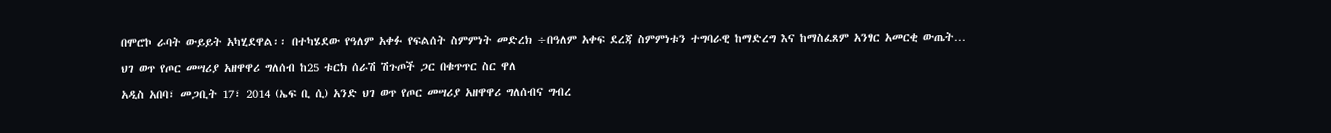በሞሮኮ ራባት ውይይት አካሂደዋል፡፡ በተካሄደው የዓለም አቀፉ የፍልሰት ስምምነት መድረክ ÷በዓለም አቀፍ ደረጃ ስምምነቱን ተግባራዊ ከማድረግ እና ከማስፈጸም አንፃር አመርቂ ውጤት…

ህገ ወጥ የጦር መሣሪያ አዘዋዋሪ ግለሰብ ከ25 ቱርክ ሰራሽ ሽጉጦች ጋር በቁጥጥር ስር ዋለ

አዲስ አበባ፣ መጋቢት 17፣ 2014 (ኤፍ ቢ ሲ) አንድ ህገ ወጥ የጦር መሣሪያ አዘዋዋሪ ግለሰብና ግብረ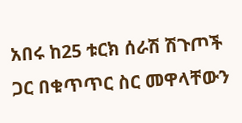አበሩ ከ25 ቱርክ ሰራሽ ሽጉጦች ጋር በቁጥጥር ስር መዋላቸውን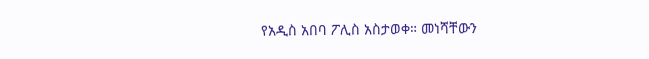የአዲስ አበባ ፖሊስ አስታወቀ። መነሻቸውን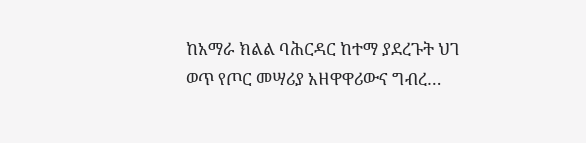ከአማራ ክልል ባሕርዳር ከተማ ያደረጉት ህገ ወጥ የጦር መሣሪያ አዘዋዋሪውና ግብረ…